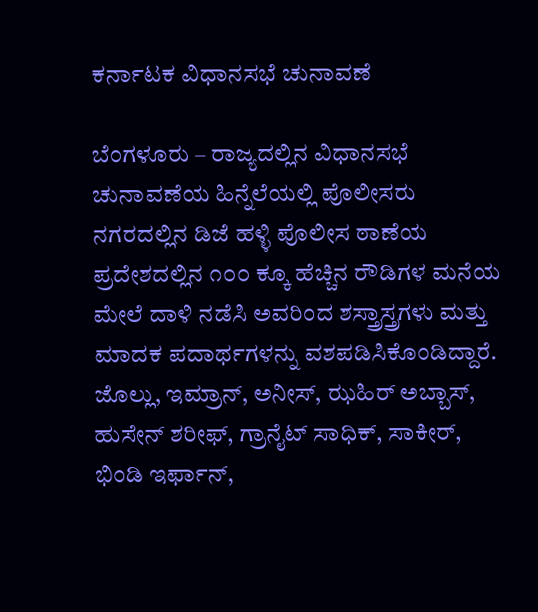ಕರ್ನಾಟಕ ವಿಧಾನಸಭೆ ಚುನಾವಣೆ

ಬೆಂಗಳೂರು – ರಾಜ್ಯದಲ್ಲಿನ ವಿಧಾನಸಭೆ ಚುನಾವಣೆಯ ಹಿನ್ನೆಲೆಯಲ್ಲಿ ಪೊಲೀಸರು ನಗರದಲ್ಲಿನ ಡಿಜೆ ಹಳ್ಳಿ ಪೊಲೀಸ ಠಾಣೆಯ ಪ್ರದೇಶದಲ್ಲಿನ ೧೦೦ ಕ್ಕೂ ಹೆಚ್ಚಿನ ರೌಡಿಗಳ ಮನೆಯ ಮೇಲೆ ದಾಳಿ ನಡೆಸಿ ಅವರಿಂದ ಶಸ್ತ್ರಾಸ್ತ್ರಗಳು ಮತ್ತು ಮಾದಕ ಪದಾರ್ಥಗಳನ್ನು ವಶಪಡಿಸಿಕೊಂಡಿದ್ದಾರೆ. ಜೊಲ್ಲು, ಇಮ್ರಾನ್, ಅನೀಸ್, ಝಹಿರ್ ಅಬ್ಬಾಸ್, ಹುಸೇನ್ ಶರೀಫ್, ಗ್ರಾನೈಟ್ ಸಾಧಿಕ್, ಸಾಕೀರ್, ಭಿಂಡಿ ಇರ್ಫಾನ್,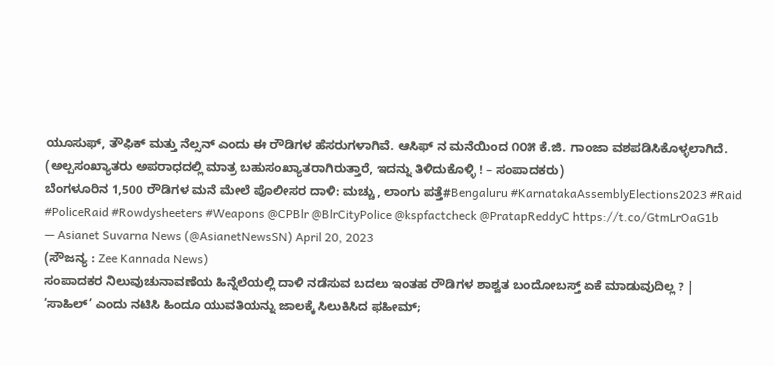ಯೂಸುಫ್, ತೌಫಿಕ್ ಮತ್ತು ನೆಲ್ಸನ್ ಎಂದು ಈ ರೌಡಿಗಳ ಹೆಸರುಗಳಾಗಿವೆ. ಆಸಿಫ್ ನ ಮನೆಯಿಂದ ೧೦೫ ಕೆ.ಜಿ. ಗಾಂಜಾ ವಶಪಡಿಸಿಕೊಳ್ಳಲಾಗಿದೆ. (ಅಲ್ಪಸಂಖ್ಯಾತರು ಅಪರಾಧದಲ್ಲಿ ಮಾತ್ರ ಬಹುಸಂಖ್ಯಾತರಾಗಿರುತ್ತಾರೆ, ಇದನ್ನು ತಿಳಿದುಕೊಳ್ಳಿ ! – ಸಂಪಾದಕರು)
ಬೆಂಗಳೂರಿನ 1,500 ರೌಡಿಗಳ ಮನೆ ಮೇಲೆ ಪೊಲೀಸರ ದಾಳಿ: ಮಚ್ಚು, ಲಾಂಗು ಪತ್ತೆ#Bengaluru #KarnatakaAssemblyElections2023 #Raid #PoliceRaid #Rowdysheeters #Weapons @CPBlr @BlrCityPolice @kspfactcheck @PratapReddyC https://t.co/GtmLrOaG1b
— Asianet Suvarna News (@AsianetNewsSN) April 20, 2023
(ಸೌಜನ್ಯ : Zee Kannada News)
ಸಂಪಾದಕರ ನಿಲುವುಚುನಾವಣೆಯ ಹಿನ್ನೆಲೆಯಲ್ಲಿ ದಾಳಿ ನಡೆಸುವ ಬದಲು ಇಂತಹ ರೌಡಿಗಳ ಶಾಶ್ವತ ಬಂದೋಬಸ್ತ್ ಏಕೆ ಮಾಡುವುದಿಲ್ಲ ? |
‘ಸಾಹಿಲ್’ ಎಂದು ನಟಿಸಿ ಹಿಂದೂ ಯುವತಿಯನ್ನು ಜಾಲಕ್ಕೆ ಸಿಲುಕಿಸಿದ ಫಹೀಮ್;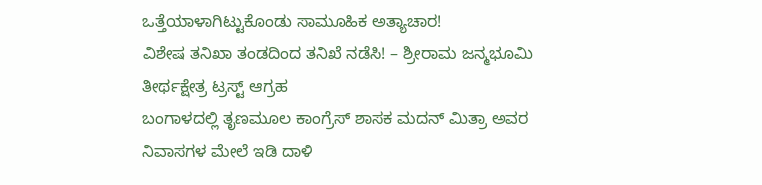ಒತ್ತೆಯಾಳಾಗಿಟ್ಟುಕೊಂಡು ಸಾಮೂಹಿಕ ಅತ್ಯಾಚಾರ!
ವಿಶೇಷ ತನಿಖಾ ತಂಡದಿಂದ ತನಿಖೆ ನಡೆಸಿ! – ಶ್ರೀರಾಮ ಜನ್ಮಭೂಮಿ ತೀರ್ಥಕ್ಷೇತ್ರ ಟ್ರಸ್ಟ್ ಆಗ್ರಹ
ಬಂಗಾಳದಲ್ಲಿ ತೃಣಮೂಲ ಕಾಂಗ್ರೆಸ್ ಶಾಸಕ ಮದನ್ ಮಿತ್ರಾ ಅವರ ನಿವಾಸಗಳ ಮೇಲೆ ಇಡಿ ದಾಳಿ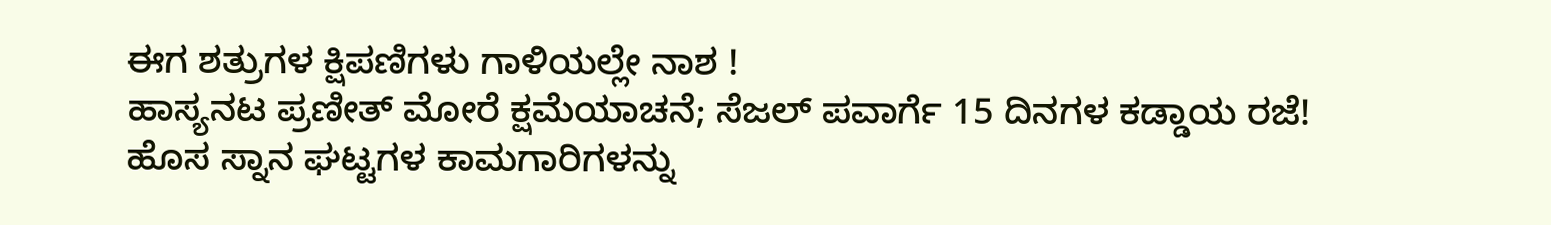ಈಗ ಶತ್ರುಗಳ ಕ್ಷಿಪಣಿಗಳು ಗಾಳಿಯಲ್ಲೇ ನಾಶ !
ಹಾಸ್ಯನಟ ಪ್ರಣೀತ್ ಮೋರೆ ಕ್ಷಮೆಯಾಚನೆ; ಸೆಜಲ್ ಪವಾರ್ಗೆ 15 ದಿನಗಳ ಕಡ್ಡಾಯ ರಜೆ!
ಹೊಸ ಸ್ನಾನ ಘಟ್ಟಗಳ ಕಾಮಗಾರಿಗಳನ್ನು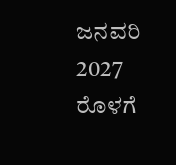ಜನವರಿ 2027 ರೊಳಗೆ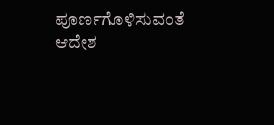ಪೂರ್ಣಗೊಳಿಸುವಂತೆ ಆದೇಶ